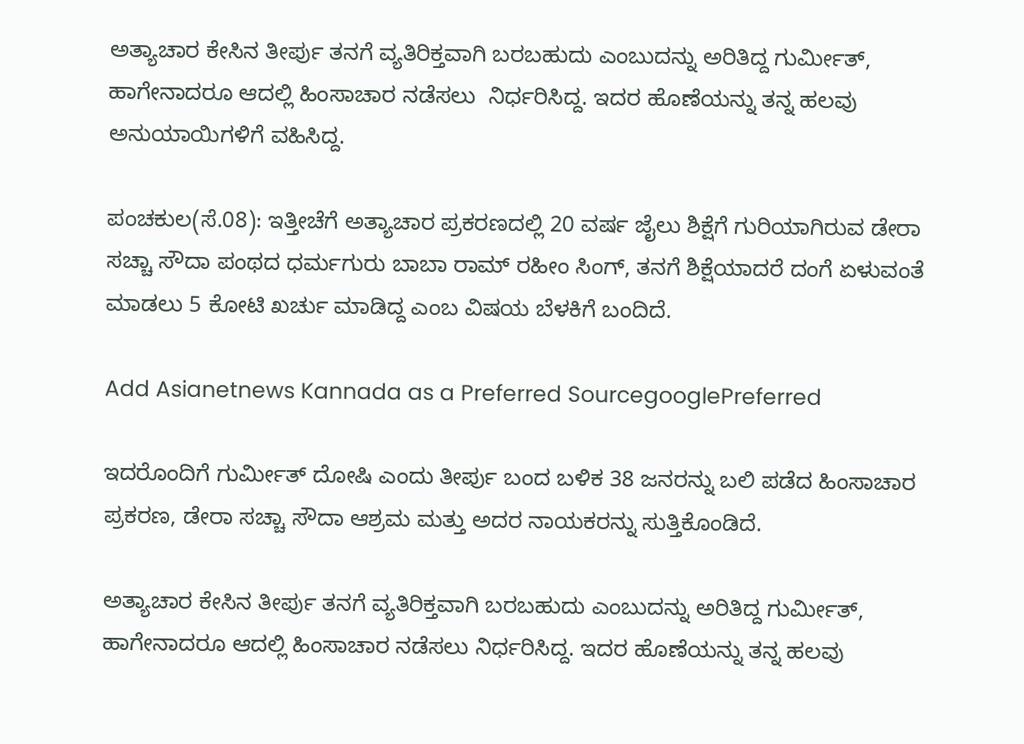ಅತ್ಯಾಚಾರ ಕೇಸಿನ ತೀರ್ಪು ತನಗೆ ವ್ಯತಿರಿಕ್ತವಾಗಿ ಬರಬಹುದು ಎಂಬುದನ್ನು ಅರಿತಿದ್ದ ಗುರ್ಮೀತ್, ಹಾಗೇನಾದರೂ ಆದಲ್ಲಿ ಹಿಂಸಾಚಾರ ನಡೆಸಲು  ನಿರ್ಧರಿಸಿದ್ದ. ಇದರ ಹೊಣೆಯನ್ನು ತನ್ನ ಹಲವು ಅನುಯಾಯಿಗಳಿಗೆ ವಹಿಸಿದ್ದ.

ಪಂಚಕುಲ(ಸೆ.08): ಇತ್ತೀಚೆಗೆ ಅತ್ಯಾಚಾರ ಪ್ರಕರಣದಲ್ಲಿ 20 ವರ್ಷ ಜೈಲು ಶಿಕ್ಷೆಗೆ ಗುರಿಯಾಗಿರುವ ಡೇರಾ ಸಚ್ಚಾ ಸೌದಾ ಪಂಥದ ಧರ್ಮಗುರು ಬಾಬಾ ರಾಮ್ ರಹೀಂ ಸಿಂಗ್, ತನಗೆ ಶಿಕ್ಷೆಯಾದರೆ ದಂಗೆ ಏಳುವಂತೆ ಮಾಡಲು 5 ಕೋಟಿ ಖರ್ಚು ಮಾಡಿದ್ದ ಎಂಬ ವಿಷಯ ಬೆಳಕಿಗೆ ಬಂದಿದೆ.

Add Asianetnews Kannada as a Preferred SourcegooglePreferred

ಇದರೊಂದಿಗೆ ಗುರ್ಮೀತ್ ದೋಷಿ ಎಂದು ತೀರ್ಪು ಬಂದ ಬಳಿಕ 38 ಜನರನ್ನು ಬಲಿ ಪಡೆದ ಹಿಂಸಾಚಾರ ಪ್ರಕರಣ, ಡೇರಾ ಸಚ್ಚಾ ಸೌದಾ ಆಶ್ರಮ ಮತ್ತು ಅದರ ನಾಯಕರನ್ನು ಸುತ್ತಿಕೊಂಡಿದೆ.

ಅತ್ಯಾಚಾರ ಕೇಸಿನ ತೀರ್ಪು ತನಗೆ ವ್ಯತಿರಿಕ್ತವಾಗಿ ಬರಬಹುದು ಎಂಬುದನ್ನು ಅರಿತಿದ್ದ ಗುರ್ಮೀತ್, ಹಾಗೇನಾದರೂ ಆದಲ್ಲಿ ಹಿಂಸಾಚಾರ ನಡೆಸಲು ನಿರ್ಧರಿಸಿದ್ದ. ಇದರ ಹೊಣೆಯನ್ನು ತನ್ನ ಹಲವು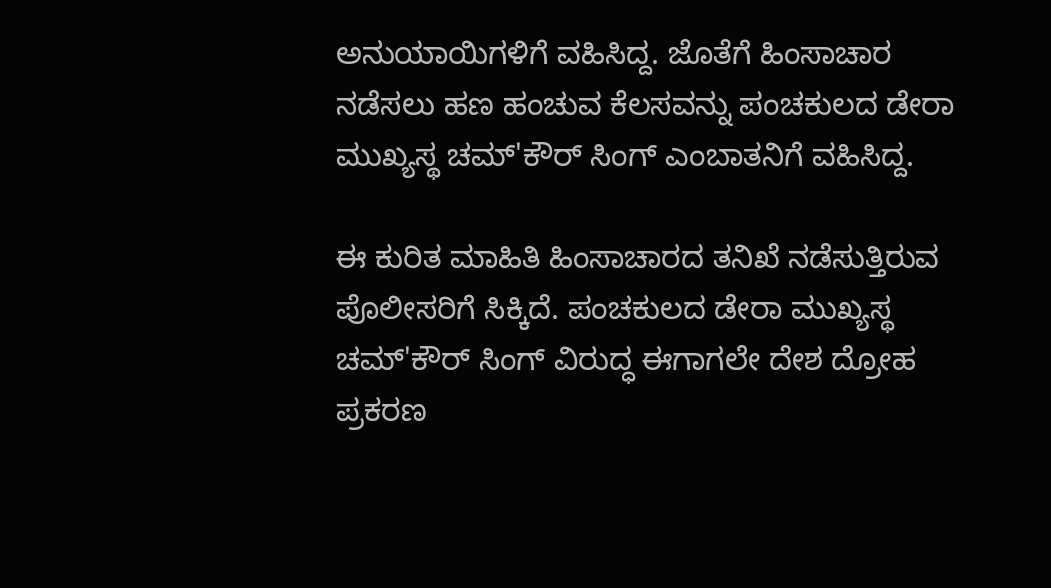ಅನುಯಾಯಿಗಳಿಗೆ ವಹಿಸಿದ್ದ. ಜೊತೆಗೆ ಹಿಂಸಾಚಾರ ನಡೆಸಲು ಹಣ ಹಂಚುವ ಕೆಲಸವನ್ನು ಪಂಚಕುಲದ ಡೇರಾ ಮುಖ್ಯಸ್ಥ ಚಮ್'ಕೌರ್ ಸಿಂಗ್ ಎಂಬಾತನಿಗೆ ವಹಿಸಿದ್ದ.

ಈ ಕುರಿತ ಮಾಹಿತಿ ಹಿಂಸಾಚಾರದ ತನಿಖೆ ನಡೆಸುತ್ತಿರುವ ಪೊಲೀಸರಿಗೆ ಸಿಕ್ಕಿದೆ. ಪಂಚಕುಲದ ಡೇರಾ ಮುಖ್ಯಸ್ಥ ಚಮ್'ಕೌರ್ ಸಿಂಗ್ ವಿರುದ್ಧ ಈಗಾಗಲೇ ದೇಶ ದ್ರೋಹ ಪ್ರಕರಣ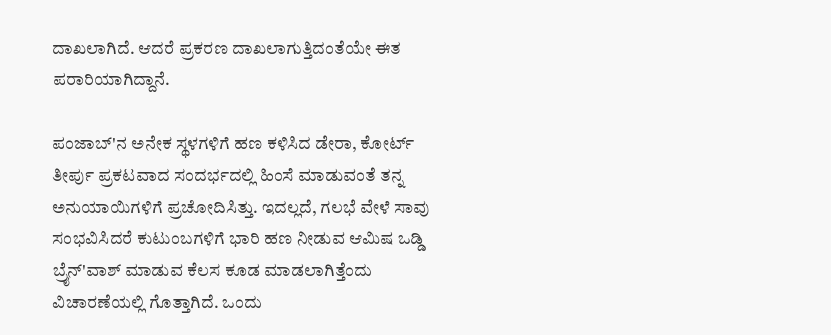ದಾಖಲಾಗಿದೆ. ಆದರೆ ಪ್ರಕರಣ ದಾಖಲಾಗುತ್ತಿದಂತೆಯೇ ಈತ ಪರಾರಿಯಾಗಿದ್ದಾನೆ.

ಪಂಜಾಬ್'ನ ಅನೇಕ ಸ್ಥಳಗಳಿಗೆ ಹಣ ಕಳಿಸಿದ ಡೇರಾ, ಕೋರ್ಟ್ ತೀರ್ಪು ಪ್ರಕಟವಾದ ಸಂದರ್ಭದಲ್ಲಿ ಹಿಂಸೆ ಮಾಡುವಂತೆ ತನ್ನ ಅನುಯಾಯಿಗಳಿಗೆ ಪ್ರಚೋದಿಸಿತ್ತು. ಇದಲ್ಲದೆ, ಗಲಭೆ ವೇಳೆ ಸಾವು ಸಂಭವಿಸಿದರೆ ಕುಟುಂಬಗಳಿಗೆ ಭಾರಿ ಹಣ ನೀಡುವ ಆಮಿಷ ಒಡ್ಡಿ ಬ್ರೈನ್'ವಾಶ್ ಮಾಡುವ ಕೆಲಸ ಕೂಡ ಮಾಡಲಾಗಿತ್ತೆಂದು ವಿಚಾರಣೆಯಲ್ಲಿ ಗೊತ್ತಾಗಿದೆ. ಒಂದು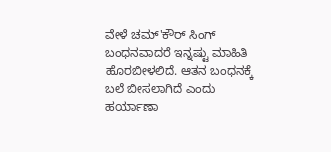ವೇಳೆ ಚಮ್'ಕೌರ್ ಸಿಂಗ್ ಬಂಧನವಾದರೆ ಇನ್ನಷ್ಟು ಮಾಹಿತಿ ಹೊರಬೀಳಲಿದೆ. ಆತನ ಬಂಧನಕ್ಕೆ ಬಲೆ ಬೀಸಲಾಗಿದೆ ಎಂದು ಹರ್ಯಾಣಾ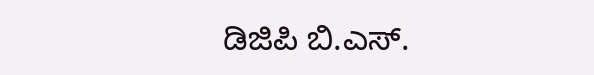ಡಿಜಿಪಿ ಬಿ.ಎಸ್.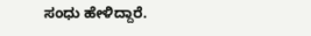ಸಂಧು ಹೇಳಿದ್ದಾರೆ.